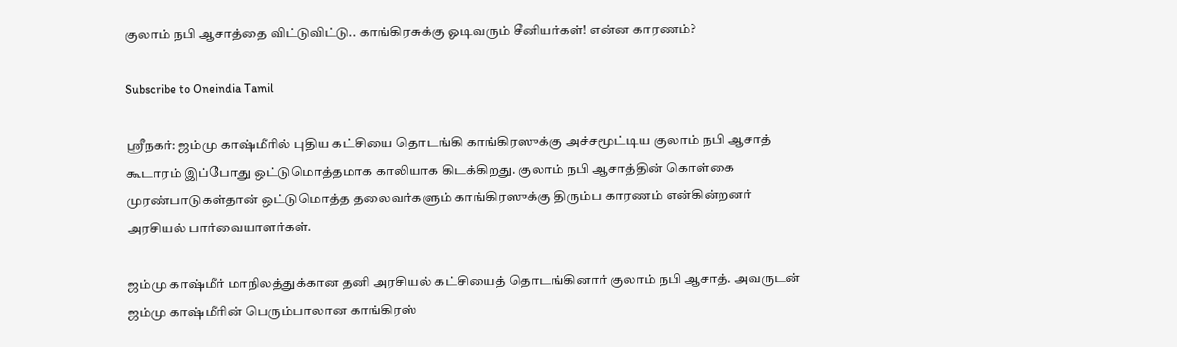குலாம் நபி ஆசாத்தை விட்டுவிட்டு.. காங்கிரசுக்கு ஓடிவரும் சீனியர்கள்! என்ன காரணம்?

Subscribe to Oneindia Tamil

ஶ்ரீநகர்: ஜம்மு காஷ்மீரில் புதிய கட்சியை தொடங்கி காங்கிரஸுக்கு அச்சமூட்டிய குலாம் நபி ஆசாத் கூடாரம் இப்போது ஒட்டுமொத்தமாக காலியாக கிடக்கிறது. குலாம் நபி ஆசாத்தின் கொள்கை முரண்பாடுகள்தான் ஒட்டுமொத்த தலைவர்களும் காங்கிரஸுக்கு திரும்ப காரணம் என்கின்றனர் அரசியல் பார்வையாளர்கள்.

ஜம்மு காஷ்மீர் மாநிலத்துக்கான தனி அரசியல் கட்சியைத் தொடங்கினார் குலாம் நபி ஆசாத். அவருடன் ஜம்மு காஷ்மீரின் பெரும்பாலான காங்கிரஸ்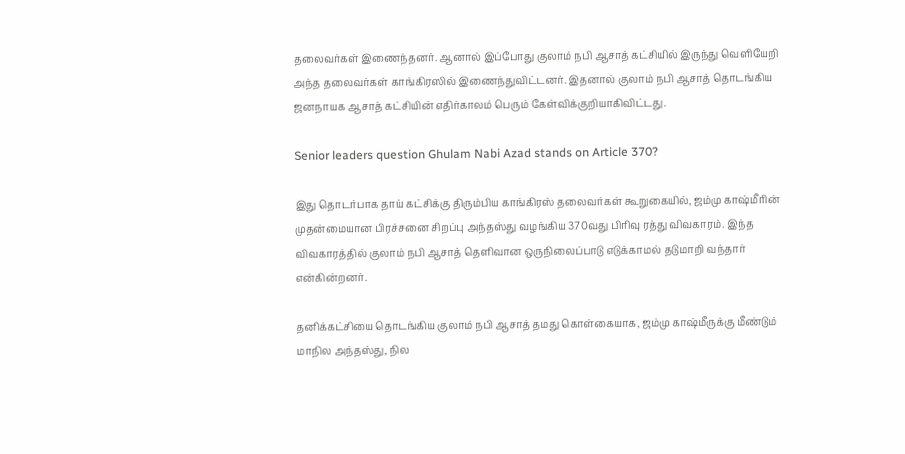தலைவர்கள் இணைந்தனர். ஆனால் இப்போது குலாம் நபி ஆசாத் கட்சியில் இருந்து வெளியேறி அந்த தலைவர்கள் காங்கிரஸில் இணைந்துவிட்டனர். இதனால் குலாம் நபி ஆசாத் தொடங்கிய ஜனநாயக ஆசாத் கட்சியின் எதிர்காலம் பெரும் கேள்விக்குறியாகிவிட்டது.

Senior leaders question Ghulam Nabi Azad stands on Article 370?

இது தொடர்பாக தாய் கட்சிக்கு திரும்பிய காங்கிரஸ் தலைவர்கள் கூறுகையில், ஜம்மு காஷ்மீரின் முதன்மையான பிரச்சனை சிறப்பு அந்தஸ்து வழங்கிய 370வது பிரிவு ரத்து விவகாரம். இந்த விவகாரத்தில் குலாம் நபி ஆசாத் தெளிவான ஒருநிலைப்பாடு எடுக்காமல் தடுமாறி வந்தார் என்கின்றனர்.

தனிக்கட்சியை தொடங்கிய குலாம் நபி ஆசாத் தமது கொள்கையாக, ஜம்மு காஷ்மீருக்கு மீண்டும் மாநில அந்தஸ்து, நில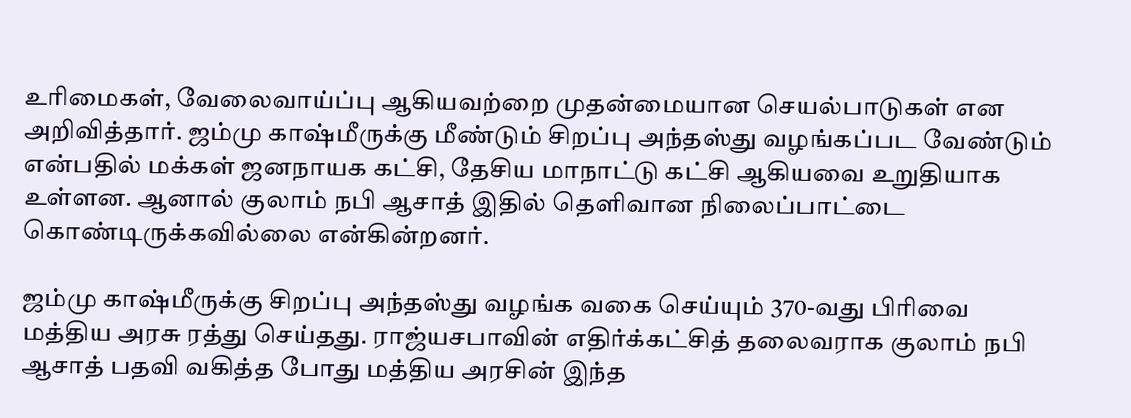உரிமைகள், வேலைவாய்ப்பு ஆகியவற்றை முதன்மையான செயல்பாடுகள் என அறிவித்தார். ஜம்மு காஷ்மீருக்கு மீண்டும் சிறப்பு அந்தஸ்து வழங்கப்பட வேண்டும் என்பதில் மக்கள் ஜனநாயக கட்சி, தேசிய மாநாட்டு கட்சி ஆகியவை உறுதியாக உள்ளன. ஆனால் குலாம் நபி ஆசாத் இதில் தெளிவான நிலைப்பாட்டை கொண்டிருக்கவில்லை என்கின்றனர்.

ஜம்மு காஷ்மீருக்கு சிறப்பு அந்தஸ்து வழங்க வகை செய்யும் 370-வது பிரிவை மத்திய அரசு ரத்து செய்தது. ராஜ்யசபாவின் எதிர்க்கட்சித் தலைவராக குலாம் நபி ஆசாத் பதவி வகித்த போது மத்திய அரசின் இந்த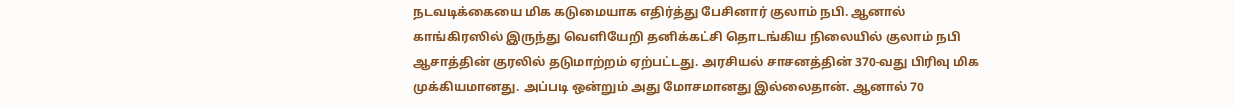நடவடிக்கையை மிக கடுமையாக எதிர்த்து பேசினார் குலாம் நபி. ஆனால் காங்கிரஸில் இருந்து வெளியேறி தனிக்கட்சி தொடங்கிய நிலையில் குலாம் நபி ஆசாத்தின் குரலில் தடுமாற்றம் ஏற்பட்டது. அரசியல் சாசனத்தின் 370-வது பிரிவு மிக முக்கியமானது. அப்படி ஒன்றும் அது மோசமானது இல்லைதான். ஆனால் 70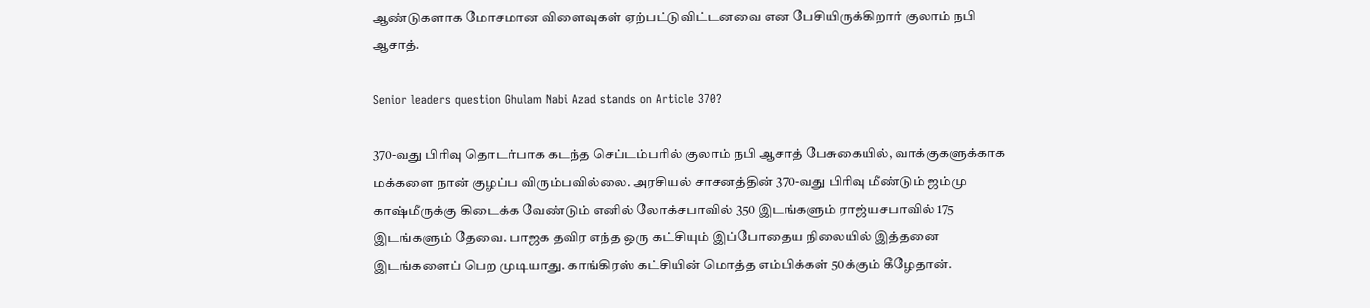ஆண்டுகளாக மோசமான விளைவுகள் ஏற்பட்டுவிட்டனவை என பேசியிருக்கிறார் குலாம் நபி ஆசாத்.

Senior leaders question Ghulam Nabi Azad stands on Article 370?

370-வது பிரிவு தொடர்பாக கடந்த செப்டம்பரில் குலாம் நபி ஆசாத் பேசுகையில், வாக்குகளுக்காக மக்களை நான் குழப்ப விரும்பவில்லை. அரசியல் சாசனத்தின் 370-வது பிரிவு மீண்டும் ஜம்மு காஷ்மீருக்கு கிடைக்க வேண்டும் எனில் லோக்சபாவில் 350 இடங்களும் ராஜ்யசபாவில் 175 இடங்களும் தேவை. பாஜக தவிர எந்த ஒரு கட்சியும் இப்போதைய நிலையில் இத்தனை இடங்களைப் பெற முடியாது. காங்கிரஸ் கட்சியின் மொத்த எம்பிக்கள் 50க்கும் கீழேதான்.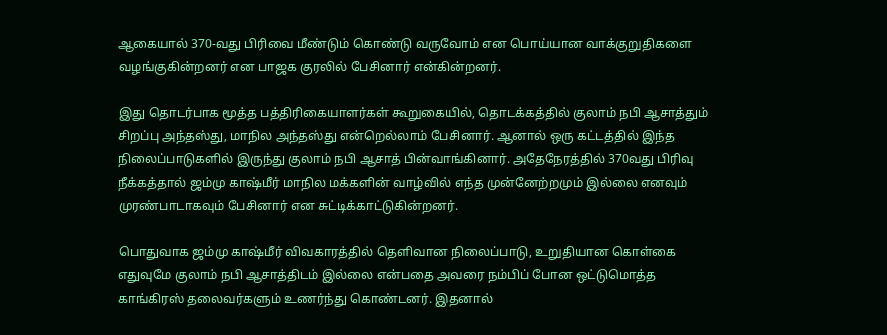ஆகையால் 370-வது பிரிவை மீண்டும் கொண்டு வருவோம் என பொய்யான வாக்குறுதிகளை வழங்குகின்றனர் என பாஜக குரலில் பேசினார் என்கின்றனர்.

இது தொடர்பாக மூத்த பத்திரிகையாளர்கள் கூறுகையில், தொடக்கத்தில் குலாம் நபி ஆசாத்தும் சிறப்பு அந்தஸ்து, மாநில அந்தஸ்து என்றெல்லாம் பேசினார். ஆனால் ஒரு கட்டத்தில் இந்த நிலைப்பாடுகளில் இருந்து குலாம் நபி ஆசாத் பின்வாங்கினார். அதேநேரத்தில் 370வது பிரிவு நீக்கத்தால் ஜம்மு காஷ்மீர் மாநில மக்களின் வாழ்வில் எந்த முன்னேற்றமும் இல்லை எனவும் முரண்பாடாகவும் பேசினார் என சுட்டிக்காட்டுகின்றனர்.

பொதுவாக ஜம்மு காஷ்மீர் விவகாரத்தில் தெளிவான நிலைப்பாடு, உறுதியான கொள்கை எதுவுமே குலாம் நபி ஆசாத்திடம் இல்லை என்பதை அவரை நம்பிப் போன ஒட்டுமொத்த காங்கிரஸ் தலைவர்களும் உணர்ந்து கொண்டனர். இதனால்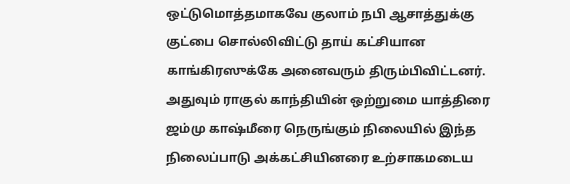ஒட்டுமொத்தமாகவே குலாம் நபி ஆசாத்துக்கு குட்பை சொல்லிவிட்டு தாய் கட்சியான காங்கிரஸுக்கே அனைவரும் திரும்பிவிட்டனர். அதுவும் ராகுல் காந்தியின் ஒற்றுமை யாத்திரை ஜம்மு காஷ்மீரை நெருங்கும் நிலையில் இந்த நிலைப்பாடு அக்கட்சியினரை உற்சாகமடைய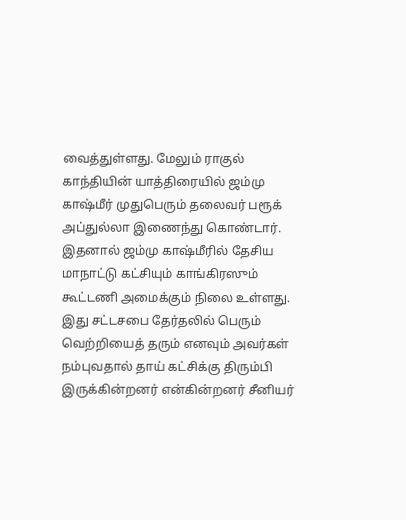வைத்துள்ளது. மேலும் ராகுல் காந்தியின் யாத்திரையில் ஜம்மு காஷ்மீர் முதுபெரும் தலைவர் பரூக் அப்துல்லா இணைந்து கொண்டார். இதனால் ஜம்மு காஷ்மீரில் தேசிய மாநாட்டு கட்சியும் காங்கிரஸும் கூட்டணி அமைக்கும் நிலை உள்ளது. இது சட்டசபை தேர்தலில் பெரும் வெற்றியைத் தரும் எனவும் அவர்கள் நம்புவதால் தாய் கட்சிக்கு திரும்பி இருக்கின்றனர் என்கின்றனர் சீனியர்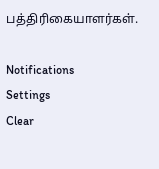பத்திரிகையாளர்கள்.

Notifications
Settings
Clear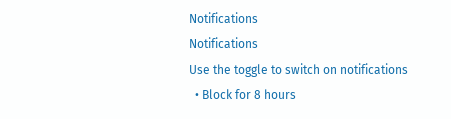Notifications
Notifications
Use the toggle to switch on notifications
  • Block for 8 hours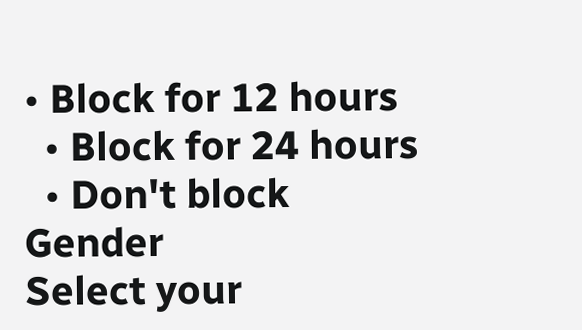• Block for 12 hours
  • Block for 24 hours
  • Don't block
Gender
Select your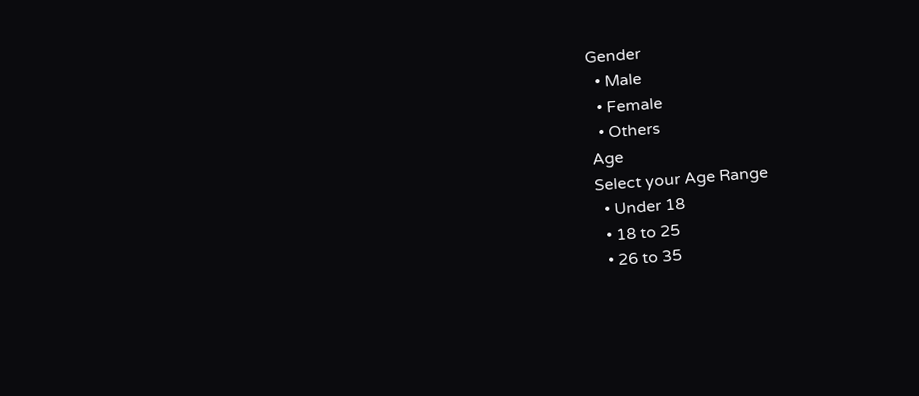Gender
  • Male
  • Female
  • Others
Age
Select your Age Range
  • Under 18
  • 18 to 25
  • 26 to 35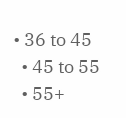• 36 to 45
  • 45 to 55
  • 55+